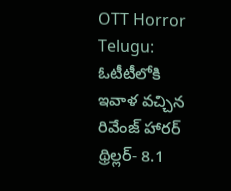OTT Horror Telugu: ఓటీటీలోకి ఇవాళ వచ్చిన రివేంజ్ హారర్ థ్రిల్లర్- 8.1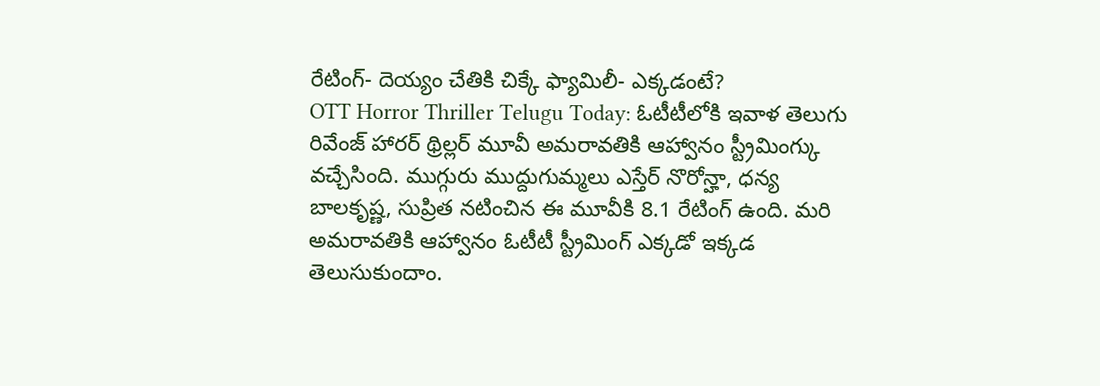రేటింగ్- దెయ్యం చేతికి చిక్కే ఫ్యామిలీ- ఎక్కడంటే?
OTT Horror Thriller Telugu Today: ఓటీటీలోకి ఇవాళ తెలుగు రివేంజ్ హారర్ థ్రిల్లర్ మూవీ అమరావతికి ఆహ్వానం స్ట్రీమింగ్కు వచ్చేసింది. ముగ్గురు ముద్దుగుమ్మలు ఎస్తేర్ నొరోన్హా, ధన్య బాలకృష్ణ, సుప్రిత నటించిన ఈ మూవీకి 8.1 రేటింగ్ ఉంది. మరి అమరావతికి ఆహ్వానం ఓటీటీ స్ట్రీమింగ్ ఎక్కడో ఇక్కడ తెలుసుకుందాం.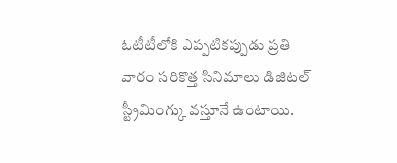ఓటీటీలోకి ఎప్పటికప్పుడు ప్రతి వారం సరికొత్త సినిమాలు డిజిటల్ స్ట్రీమింగ్కు వస్తూనే ఉంటాయి.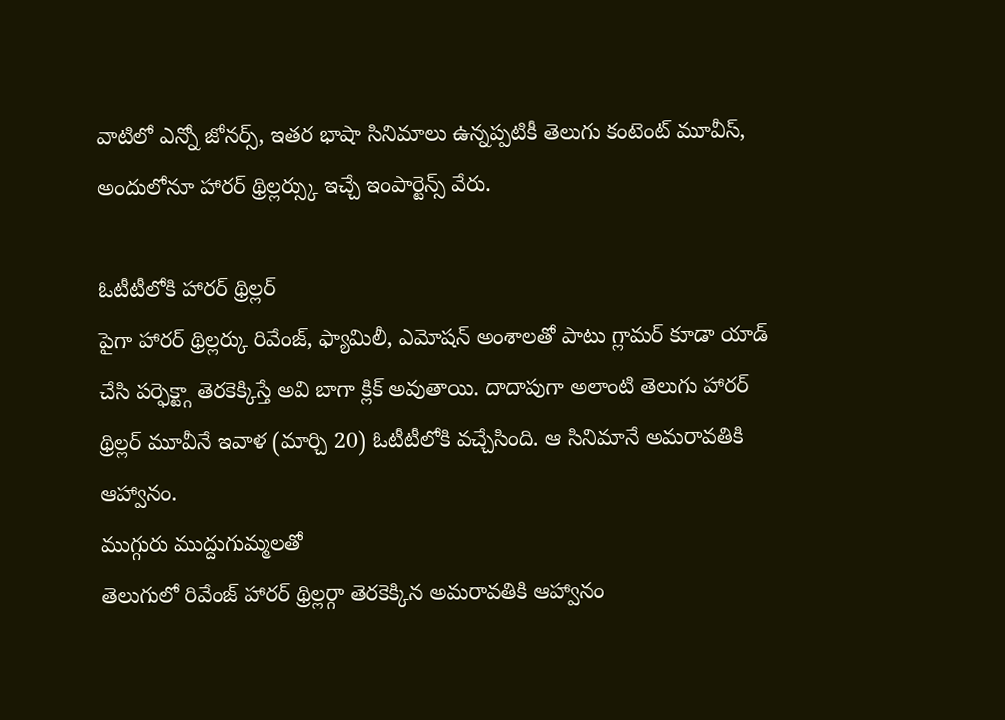వాటిలో ఎన్నో జోనర్స్, ఇతర భాషా సినిమాలు ఉన్నప్పటికీ తెలుగు కంటెంట్ మూవీస్, అందులోనూ హారర్ థ్రిల్లర్స్కు ఇచ్చే ఇంపార్టెన్స్ వేరు.

ఓటీటీలోకి హారర్ థ్రిల్లర్
పైగా హారర్ థ్రిల్లర్కు రివేంజ్, ఫ్యామిలీ, ఎమోషన్ అంశాలతో పాటు గ్లామర్ కూడా యాడ్ చేసి పర్ఫెక్ట్గా తెరకెక్కిస్తే అవి బాగా క్లిక్ అవుతాయి. దాదాపుగా అలాంటి తెలుగు హారర్ థ్రిల్లర్ మూవీనే ఇవాళ (మార్చి 20) ఓటీటీలోకి వచ్చేసింది. ఆ సినిమానే అమరావతికి ఆహ్వానం.
ముగ్గురు ముద్దుగుమ్మలతో
తెలుగులో రివేంజ్ హారర్ థ్రిల్లర్గా తెరకెక్కిన అమరావతికి ఆహ్వానం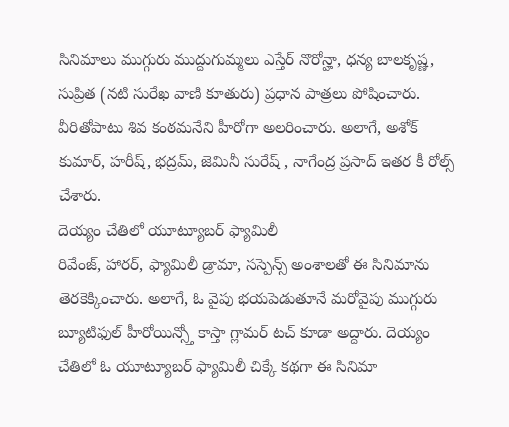సినిమాలు ముగ్గురు ముద్దుగుమ్మలు ఎస్తేర్ నొరోన్హా, ధన్య బాలకృష్ణ, సుప్రిత (నటి సురేఖ వాణి కూతురు) ప్రధాన పాత్రలు పోషించారు. వీరితోపాటు శివ కంఠమనేని హీరోగా అలరించారు. అలాగే, అశోక్ కుమార్, హరీష్, భద్రమ్, జెమినీ సురేష్ , నాగేంద్ర ప్రసాద్ ఇతర కీ రోల్స్ చేశారు.
దెయ్యం చేతిలో యూట్యూబర్ ఫ్యామిలీ
రివేంజ్, హారర్, ఫ్యామిలీ డ్రామా, సస్పెన్స్ అంశాలతో ఈ సినిమాను తెరకెక్కించారు. అలాగే, ఓ వైపు భయపెడుతూనే మరోవైపు ముగ్గురు బ్యూటిఫుల్ హీరోయిన్స్తో కాస్తా గ్లామర్ టచ్ కూడా అద్దారు. దెయ్యం చేతిలో ఓ యూట్యూబర్ ఫ్యామిలీ చిక్కే కథగా ఈ సినిమా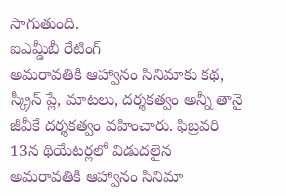సాగుతుంది.
ఐఎమ్డీబీ రేటింగ్
అమరావతికి ఆహ్వానం సినిమాకు కథ, స్క్రీన్ ప్లే, మాటలు, దర్శకత్వం అన్నీ తానై జీవీకే దర్శకత్వం వహించారు. ఫిబ్రవరి 13న థియేటర్లలో విడుదలైన అమరావతికి ఆహ్వానం సినిమా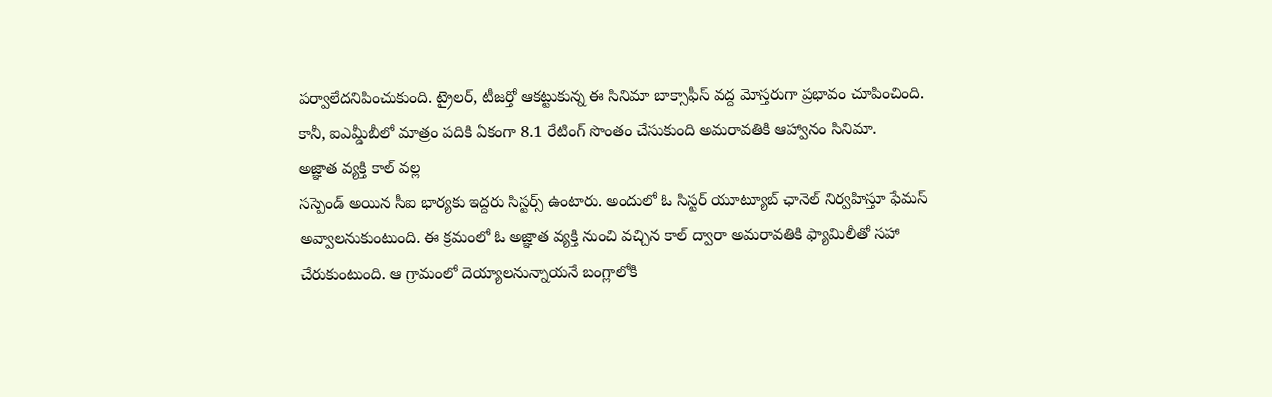పర్వాలేదనిపించుకుంది. ట్రైలర్, టీజర్తో ఆకట్టుకున్న ఈ సినిమా బాక్సాఫీస్ వద్ద మోస్తరుగా ప్రభావం చూపించింది. కానీ, ఐఎమ్డీబీలో మాత్రం పదికి ఏకంగా 8.1 రేటింగ్ సొంతం చేసుకుంది అమరావతికి ఆహ్వానం సినిమా.
అజ్ఞాత వ్యక్తి కాల్ వల్ల
సస్పెండ్ అయిన సీఐ భార్యకు ఇద్దరు సిస్టర్స్ ఉంటారు. అందులో ఓ సిస్టర్ యూట్యూబ్ ఛానెల్ నిర్వహిస్తూ ఫేమస్ అవ్వాలనుకుంటుంది. ఈ క్రమంలో ఓ అజ్ఞాత వ్యక్తి నుంచి వచ్చిన కాల్ ద్వారా అమరావతికి ఫ్యామిలీతో సహా చేరుకుంటుంది. ఆ గ్రామంలో దెయ్యాలనున్నాయనే బంగ్లాలోకి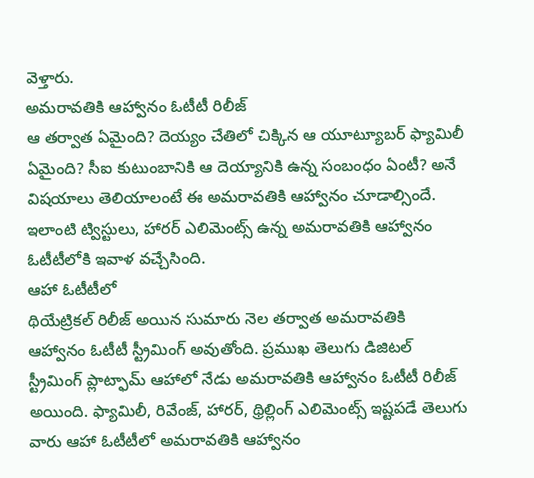వెళ్తారు.
అమరావతికి ఆహ్వానం ఓటీటీ రిలీజ్
ఆ తర్వాత ఏమైంది? దెయ్యం చేతిలో చిక్కిన ఆ యూట్యూబర్ ఫ్యామిలీ ఏమైంది? సీఐ కుటుంబానికి ఆ దెయ్యానికి ఉన్న సంబంధం ఏంటీ? అనే విషయాలు తెలియాలంటే ఈ అమరావతికి ఆహ్వానం చూడాల్సిందే. ఇలాంటి ట్విస్టులు, హారర్ ఎలిమెంట్స్ ఉన్న అమరావతికి ఆహ్వానం ఓటీటీలోకి ఇవాళ వచ్చేసింది.
ఆహా ఓటీటీలో
థియేట్రికల్ రిలీజ్ అయిన సుమారు నెల తర్వాత అమరావతికి ఆహ్వానం ఓటీటీ స్ట్రీమింగ్ అవుతోంది. ప్రముఖ తెలుగు డిజిటల్ స్ట్రీమింగ్ ప్లాట్ఫామ్ ఆహాలో నేడు అమరావతికి ఆహ్వానం ఓటీటీ రిలీజ్ అయింది. ఫ్యామిలీ, రివేంజ్, హారర్, థ్రిల్లింగ్ ఎలిమెంట్స్ ఇష్టపడే తెలుగు వారు ఆహా ఓటీటీలో అమరావతికి ఆహ్వానం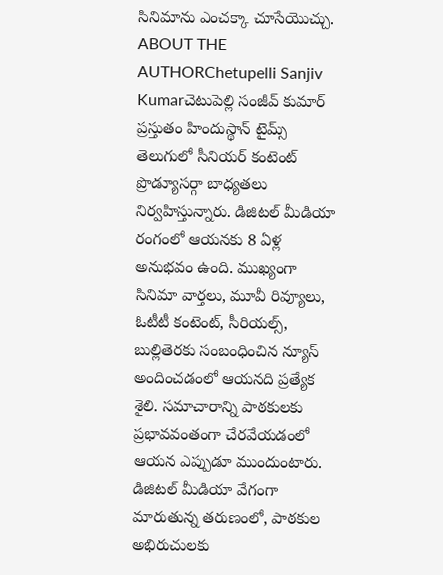సినిమాను ఎంచక్కా చూసేయొచ్చు.
ABOUT THE AUTHORChetupelli Sanjiv Kumarచెటుపెల్లి సంజీవ్ కుమార్ ప్రస్తుతం హిందుస్థాన్ టైమ్స్ తెలుగులో సీనియర్ కంటెంట్ ప్రొడ్యూసర్గా బాధ్యతలు నిర్వహిస్తున్నారు. డిజిటల్ మీడియా రంగంలో ఆయనకు 8 ఏళ్ల అనుభవం ఉంది. ముఖ్యంగా సినిమా వార్తలు, మూవీ రివ్యూలు, ఓటీటీ కంటెంట్, సీరియల్స్, బుల్లితెరకు సంబంధించిన న్యూస్ అందించడంలో ఆయనది ప్రత్యేక శైలి. సమాచారాన్ని పాఠకులకు ప్రభావవంతంగా చేరవేయడంలో ఆయన ఎప్పుడూ ముందుంటారు. డిజిటల్ మీడియా వేగంగా మారుతున్న తరుణంలో, పాఠకుల అభిరుచులకు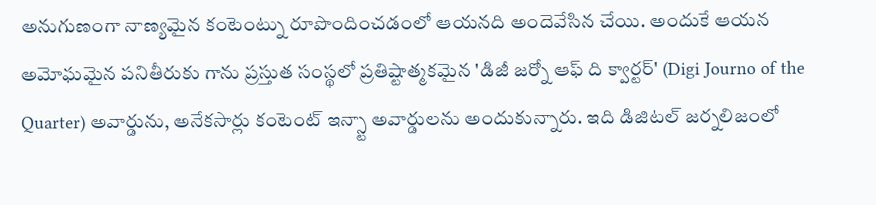అనుగుణంగా నాణ్యమైన కంటెంట్ను రూపొందించడంలో ఆయనది అందెవేసిన చేయి. అందుకే ఆయన అమోఘమైన పనితీరుకు గాను ప్రస్తుత సంస్థలో ప్రతిష్టాత్మకమైన 'డిజీ జర్నో ఆఫ్ ది క్వార్టర్' (Digi Journo of the Quarter) అవార్డును, అనేకసార్లు కంటెంట్ ఇన్స్టా అవార్డులను అందుకున్నారు. ఇది డిజిటల్ జర్నలిజంలో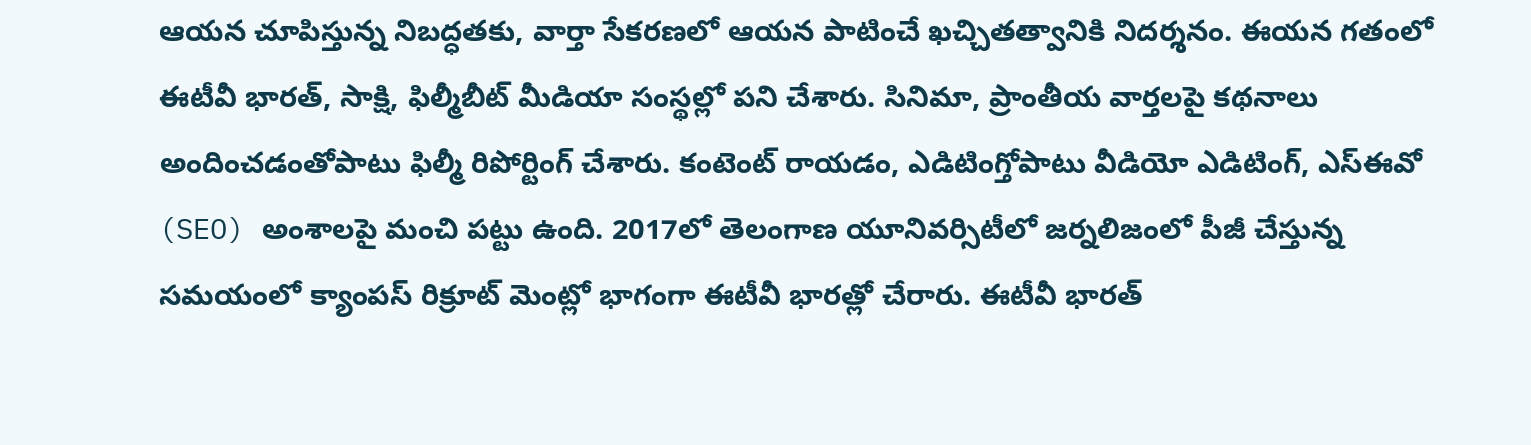ఆయన చూపిస్తున్న నిబద్ధతకు, వార్తా సేకరణలో ఆయన పాటించే ఖచ్చితత్వానికి నిదర్శనం. ఈయన గతంలో ఈటీవీ భారత్, సాక్షి, ఫిల్మీబీట్ మీడియా సంస్థల్లో పని చేశారు. సినిమా, ప్రాంతీయ వార్తలపై కథనాలు అందించడంతోపాటు ఫిల్మీ రిపోర్టింగ్ చేశారు. కంటెంట్ రాయడం, ఎడిటింగ్తోపాటు వీడియో ఎడిటింగ్, ఎస్ఈవో (SEO) అంశాలపై మంచి పట్టు ఉంది. 2017లో తెలంగాణ యూనివర్సిటీలో జర్నలిజంలో పీజీ చేస్తున్న సమయంలో క్యాంపస్ రిక్రూట్ మెంట్లో భాగంగా ఈటీవీ భారత్లో చేరారు. ఈటీవీ భారత్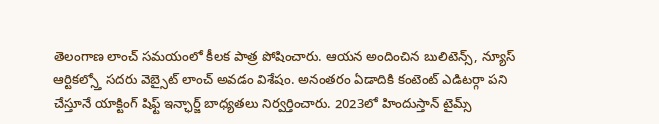తెలంగాణ లాంచ్ సమయంలో కీలక పాత్ర పోషించారు. ఆయన అందించిన బులిటెన్స్, న్యూస్ ఆర్టికల్స్తో సదరు వెబ్సైట్ లాంచ్ అవడం విశేషం. అనంతరం ఏడాదికి కంటెంట్ ఎడిటర్గా పని చేస్తూనే యాక్టింగ్ షిఫ్ట్ ఇన్ఛార్జ్ బాధ్యతలు నిర్వర్తించారు. 2023లో హిందుస్తాన్ టైమ్స్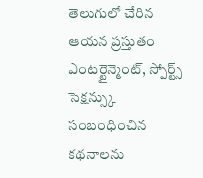తెలుగులో చేరిన ఆయన ప్రస్తుతం ఎంటర్టైన్మెంట్, స్పోర్ట్స్ సెక్షన్స్కు సంబంధించిన కథనాలను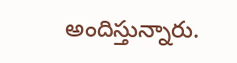అందిస్తున్నారు.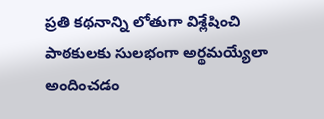ప్రతి కథనాన్ని లోతుగా విశ్లేషించి పాఠకులకు సులభంగా అర్థమయ్యేలా అందించడం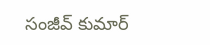సంజీవ్ కుమార్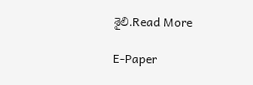శైలి.Read More

E-Paper